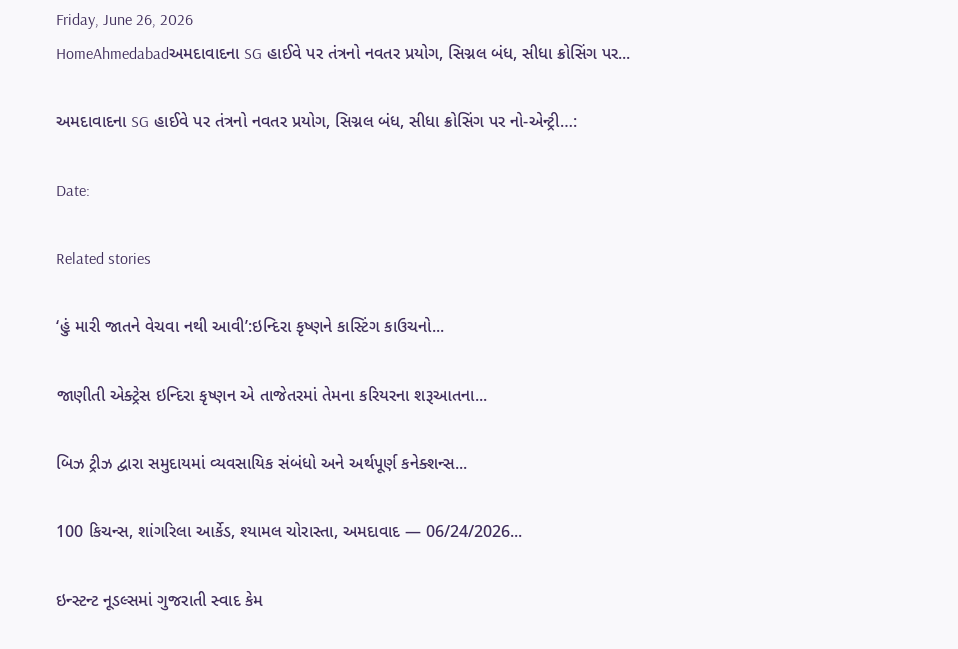Friday, June 26, 2026
HomeAhmedabadઅમદાવાદના SG હાઈવે પર તંત્રનો નવતર પ્રયોગ, સિગ્નલ બંધ, સીધા ક્રોસિંગ પર...

અમદાવાદના SG હાઈવે પર તંત્રનો નવતર પ્રયોગ, સિગ્નલ બંધ, સીધા ક્રોસિંગ પર નો-એન્ટ્રી…:

Date:

Related stories

‘હું મારી જાતને વેચવા નથી આવી’:ઇન્દિરા કૃષ્ણને કાસ્ટિંગ કાઉચનો...

જાણીતી એક્ટ્રેસ ઇન્દિરા કૃષ્ણન એ તાજેતરમાં તેમના કરિયરના શરૂઆતના...

બિઝ ટ્રીઝ દ્વારા સમુદાયમાં વ્યવસાયિક સંબંધો અને અર્થપૂર્ણ કનેક્શન્સ...

100 કિચન્સ, શાંગરિલા આર્કેડ, શ્યામલ ચોરાસ્તા, અમદાવાદ — 06/24/2026...

ઇન્સ્ટન્ટ નૂડલ્સમાં ગુજરાતી સ્વાદ કેમ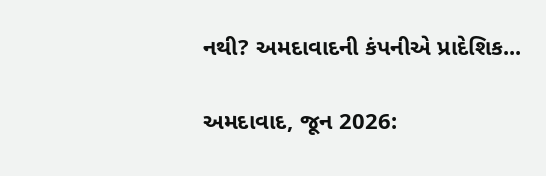નથી? અમદાવાદની કંપનીએ પ્રાદેશિક...

અમદાવાદ, જૂન 2026: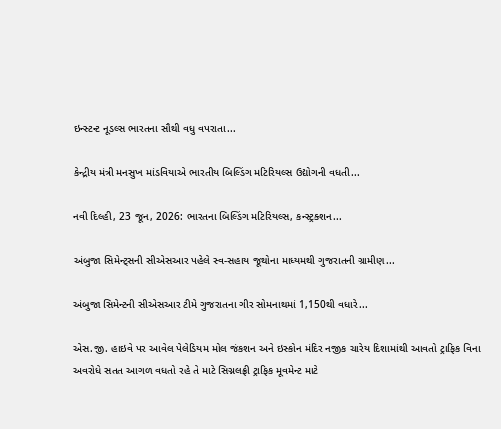ઇન્સ્ટન્ટ નૂડલ્સ ભારતના સૌથી વધુ વપરાતા...

કેન્દ્રીય મંત્રી મનસુખ માંડવિયાએ ભારતીય બિલ્ડિંગ મટિરિયલ્સ ઉદ્યોગની વધતી...

નવી દિલ્હી, 23 જૂન, 2026: ભારતના બિલ્ડિંગ મટિરિયલ્સ, કન્સ્ટ્રક્શન...

અંબુજા સિમેન્ટ્સની સીએસઆર પહેલે સ્વ-સહાય જૂથોના માધ્યમથી ગુજરાતની ગ્રામીણ...

અંબુજા સિમેન્ટની સીએસઆર ટીમે ગુજરાતના ગીર સોમનાથમાં 1,150થી વધારે...

એસ.જી. હાઇવે પર આવેલ પેલેડિયમ મોલ જંકશન અને ઇસ્કોન મંદિર નજીક ચારેય દિશામાંથી આવતો ટ્રાફિક વિના અવરોધે સતત આગળ વધતો રહે તે માટે સિગ્નલફ્રી ટ્રાફિક મૂવમેન્ટ માટે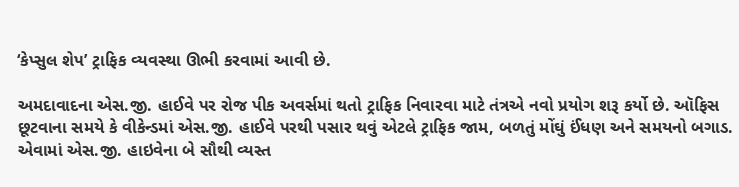‘કેપ્સુલ શેપ’ ટ્રાફિક વ્યવસ્થા ઊભી કરવામાં આવી છે.

અમદાવાદના એસ.જી. હાઈવે પર રોજ પીક અવર્સમાં થતો ટ્રાફિક નિવારવા માટે તંત્રએ નવો પ્રયોગ શરૂ કર્યો છે. ઑફિસ છૂટવાના સમયે કે વીકેન્ડમાં એસ.જી. હાઈવે પરથી પસાર થવું એટલે ટ્રાફિક જામ, બળતું મોંઘું ઈંધણ અને સમયનો બગાડ. એવામાં એસ.જી. હાઇવેના બે સૌથી વ્યસ્ત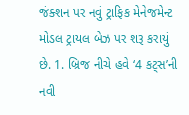જંક્શન પર નવું ટ્રાફિક મેનેજમેન્ટ મોડલ ટ્રાયલ બેઝ પર શરૂ કરાયું છે. 1. બ્રિજ નીચે હવે ‘4 કટ્સ’ની નવી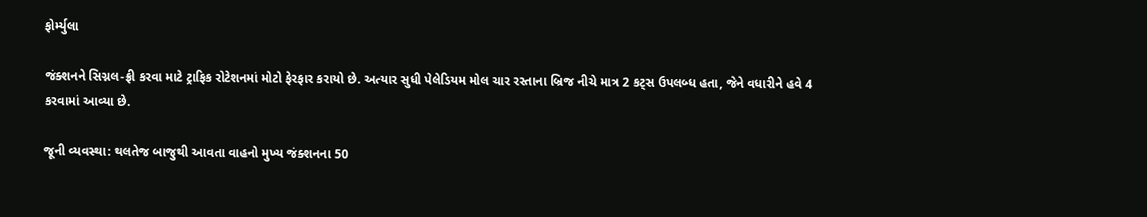ફોર્મ્યુલા

જંક્શનને સિગ્નલ-ફ્રી કરવા માટે ટ્રાફિક રોટેશનમાં મોટો ફેરફાર કરાયો છે. અત્યાર સુધી પેલેડિયમ મોલ ચાર રસ્તાના બ્રિજ નીચે માત્ર 2 કટ્સ ઉપલબ્ધ હતા, જેને વધારીને હવે 4 કરવામાં આવ્યા છે.

જૂની વ્યવસ્થા: થલતેજ બાજુથી આવતા વાહનો મુખ્ય જંક્શનના 50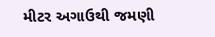મીટર અગાઉથી જમણી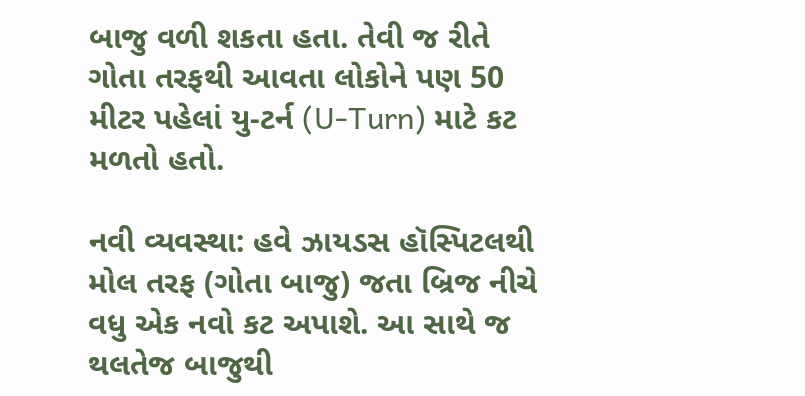બાજુ વળી શકતા હતા. તેવી જ રીતે ગોતા તરફથી આવતા લોકોને પણ 50 મીટર પહેલાં યુ-ટર્ન (U-Turn) માટે કટ મળતો હતો.

નવી વ્યવસ્થા: હવે ઝાયડસ હૉસ્પિટલથી મોલ તરફ (ગોતા બાજુ) જતા બ્રિજ નીચે વધુ એક નવો કટ અપાશે. આ સાથે જ થલતેજ બાજુથી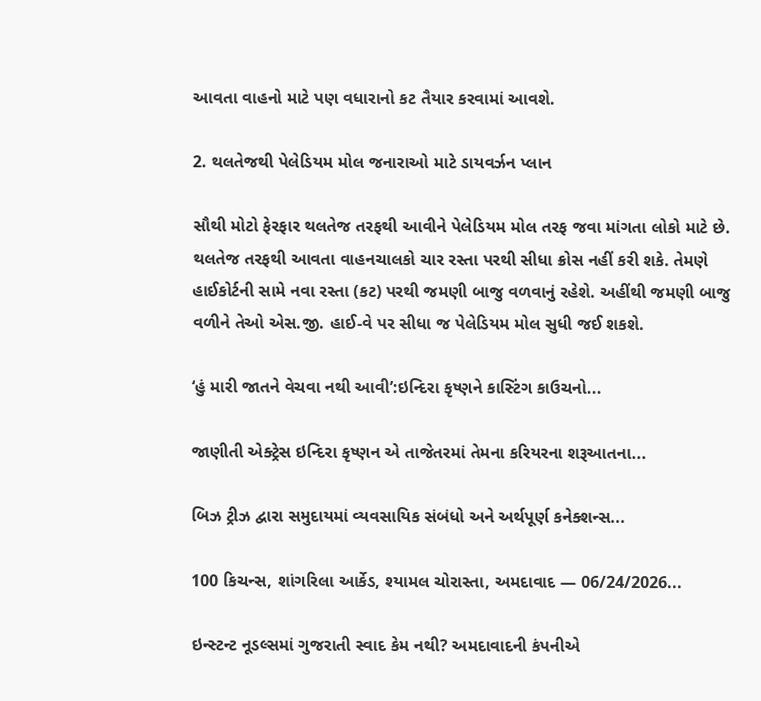આવતા વાહનો માટે પણ વધારાનો કટ તૈયાર કરવામાં આવશે.

2. થલતેજથી પેલેડિયમ મોલ જનારાઓ માટે ડાયવર્ઝન પ્લાન

સૌથી મોટો ફેરફાર થલતેજ તરફથી આવીને પેલેડિયમ મોલ તરફ જવા માંગતા લોકો માટે છે. થલતેજ તરફથી આવતા વાહનચાલકો ચાર રસ્તા પરથી સીધા ક્રોસ નહીં કરી શકે. તેમણે હાઈકોર્ટની સામે નવા રસ્તા (કટ) પરથી જમણી બાજુ વળવાનું રહેશે. અહીંથી જમણી બાજુ વળીને તેઓ એસ.જી. હાઈ-વે પર સીધા જ પેલેડિયમ મોલ સુધી જઈ શકશે.

‘હું મારી જાતને વેચવા નથી આવી’:ઇન્દિરા કૃષ્ણને કાસ્ટિંગ કાઉચનો...

જાણીતી એક્ટ્રેસ ઇન્દિરા કૃષ્ણન એ તાજેતરમાં તેમના કરિયરના શરૂઆતના...

બિઝ ટ્રીઝ દ્વારા સમુદાયમાં વ્યવસાયિક સંબંધો અને અર્થપૂર્ણ કનેક્શન્સ...

100 કિચન્સ, શાંગરિલા આર્કેડ, શ્યામલ ચોરાસ્તા, અમદાવાદ — 06/24/2026...

ઇન્સ્ટન્ટ નૂડલ્સમાં ગુજરાતી સ્વાદ કેમ નથી? અમદાવાદની કંપનીએ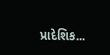પ્રાદેશિક...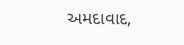અમદાવાદ,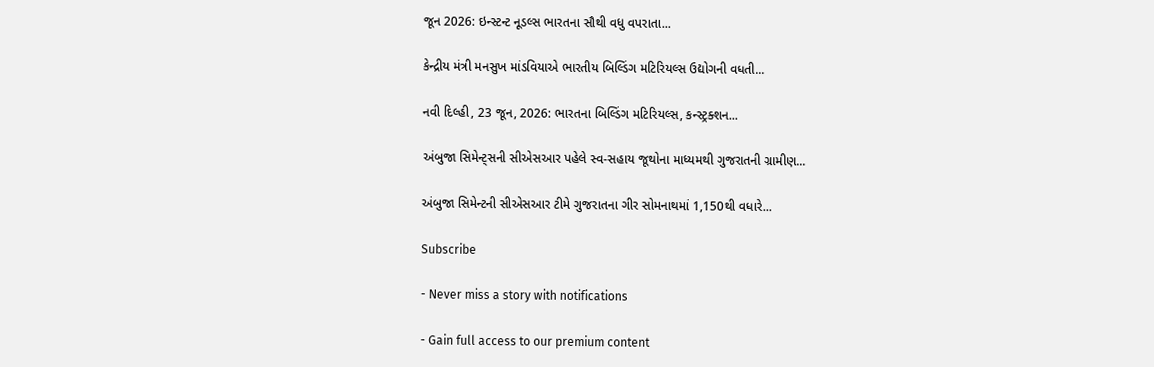જૂન 2026: ઇન્સ્ટન્ટ નૂડલ્સ ભારતના સૌથી વધુ વપરાતા...

કેન્દ્રીય મંત્રી મનસુખ માંડવિયાએ ભારતીય બિલ્ડિંગ મટિરિયલ્સ ઉદ્યોગની વધતી...

નવી દિલ્હી, 23 જૂન, 2026: ભારતના બિલ્ડિંગ મટિરિયલ્સ, કન્સ્ટ્રક્શન...

અંબુજા સિમેન્ટ્સની સીએસઆર પહેલે સ્વ-સહાય જૂથોના માધ્યમથી ગુજરાતની ગ્રામીણ...

અંબુજા સિમેન્ટની સીએસઆર ટીમે ગુજરાતના ગીર સોમનાથમાં 1,150થી વધારે...

Subscribe

- Never miss a story with notifications

- Gain full access to our premium content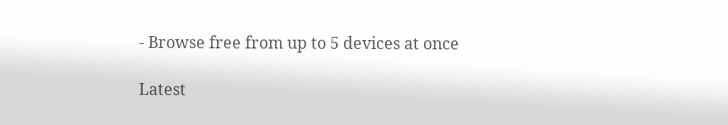- Browse free from up to 5 devices at once

Latest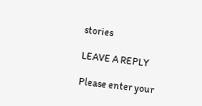stories

LEAVE A REPLY

Please enter your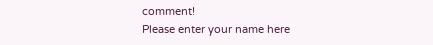comment!
Please enter your name here